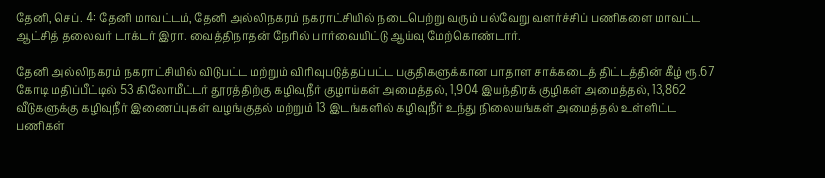தேனி, செப். 4: தேனி மாவட்டம், தேனி அல்லிநகரம் நகராட்சியில் நடைபெற்று வரும் பல்வேறு வளர்ச்சிப் பணிகளை மாவட்ட ஆட்சித் தலைவர் டாக்டர் இரா. வைத்திநாதன் நேரில் பார்வையிட்டு ஆய்வு மேற்கொண்டார்.

தேனி அல்லிநகரம் நகராட்சியில் விடுபட்ட மற்றும் விரிவுபடுத்தப்பட்ட பகுதிகளுக்கான பாதாள சாக்கடைத் திட்டத்தின் கீழ் ரூ.67 கோடி மதிப்பீட்டில் 53 கிலோமீட்டர் தூரத்திற்கு கழிவுநீர் குழாய்கள் அமைத்தல், 1,904 இயந்திரக் குழிகள் அமைத்தல், 13,862 வீடுகளுக்கு கழிவுநீர் இணைப்புகள் வழங்குதல் மற்றும் 13 இடங்களில் கழிவுநீர் உந்து நிலையங்கள் அமைத்தல் உள்ளிட்ட பணிகள்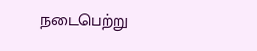நடைபெற்று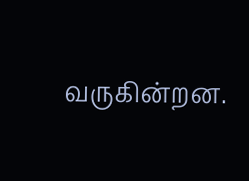வருகின்றன.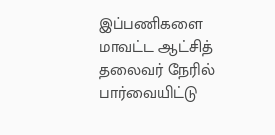இப்பணிகளை மாவட்ட ஆட்சித் தலைவர் நேரில் பார்வையிட்டு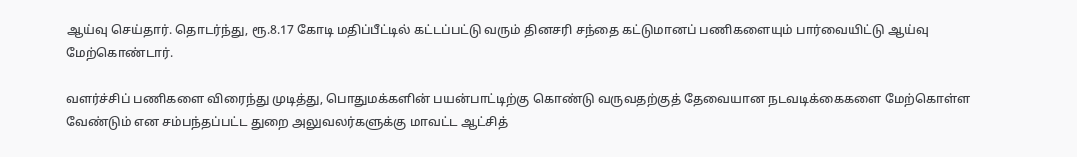ஆய்வு செய்தார். தொடர்ந்து, ரூ.8.17 கோடி மதிப்பீட்டில் கட்டப்பட்டு வரும் தினசரி சந்தை கட்டுமானப் பணிகளையும் பார்வையிட்டு ஆய்வு மேற்கொண்டார்.

வளர்ச்சிப் பணிகளை விரைந்து முடித்து, பொதுமக்களின் பயன்பாட்டிற்கு கொண்டு வருவதற்குத் தேவையான நடவடிக்கைகளை மேற்கொள்ள வேண்டும் என சம்பந்தப்பட்ட துறை அலுவலர்களுக்கு மாவட்ட ஆட்சித்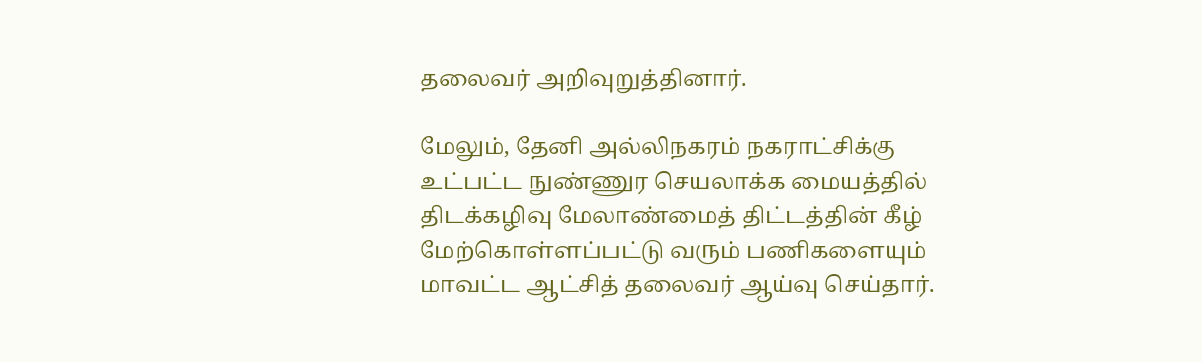தலைவர் அறிவுறுத்தினார்.

மேலும், தேனி அல்லிநகரம் நகராட்சிக்கு உட்பட்ட நுண்ணுர செயலாக்க மையத்தில் திடக்கழிவு மேலாண்மைத் திட்டத்தின் கீழ் மேற்கொள்ளப்பட்டு வரும் பணிகளையும் மாவட்ட ஆட்சித் தலைவர் ஆய்வு செய்தார்.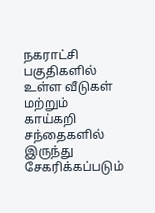நகராட்சி பகுதிகளில் உள்ள வீடுகள் மற்றும் காய்கறி சந்தைகளில் இருந்து சேகரிக்கப்படும்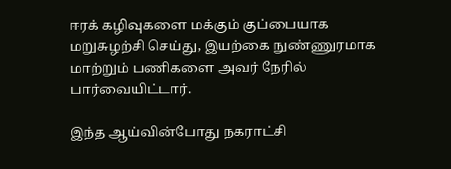ஈரக் கழிவுகளை மக்கும் குப்பையாக மறுசுழற்சி செய்து, இயற்கை நுண்ணுரமாக மாற்றும் பணிகளை அவர் நேரில் பார்வையிட்டார்.

இந்த ஆய்வின்போது நகராட்சி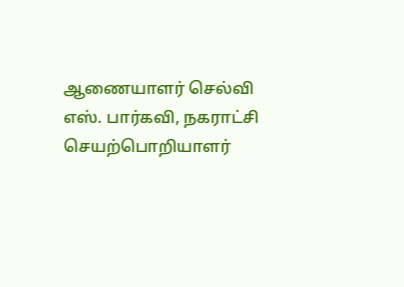ஆணையாளர் செல்வி எஸ். பார்கவி, நகராட்சி செயற்பொறியாளர்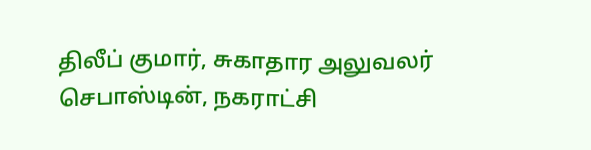திலீப் குமார், சுகாதார அலுவலர் செபாஸ்டின், நகராட்சி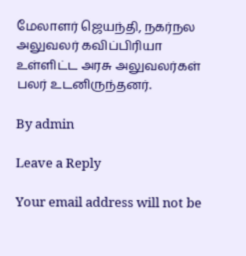மேலாளர் ஜெயந்தி, நகர்நல அலுவலர் கவிப்பிரியா உள்ளிட்ட அரசு அலுவலர்கள் பலர் உடனிருந்தனர்.

By admin

Leave a Reply

Your email address will not be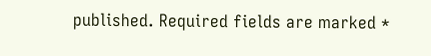published. Required fields are marked *